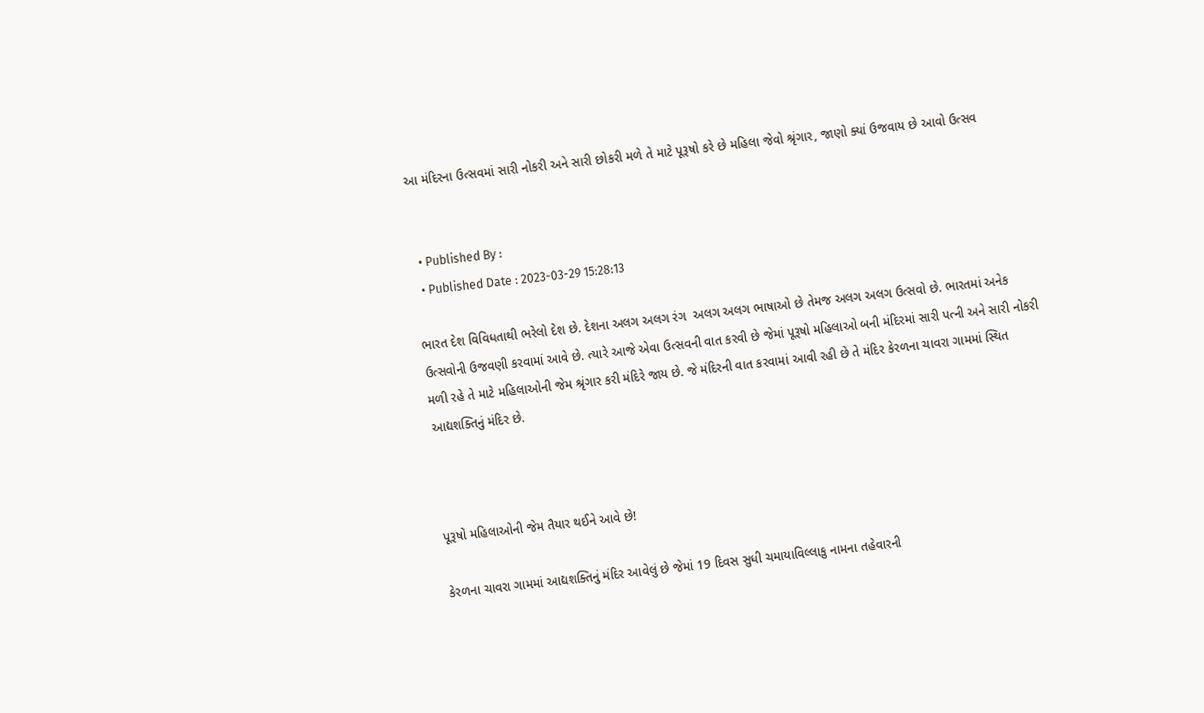આ મંદિરના ઉત્સવમાં સારી નોકરી અને સારી છોકરી મળે તે માટે પૂરૂષો કરે છે મહિલા જેવો શ્રૃંગાર, જાણો ક્યાં ઉજવાય છે આવો ઉત્સવ


  • Published By :
  • Published Date : 2023-03-29 15:28:13

ભારત દેશ વિવિધતાથી ભરેલો દેશ છે. દેશના અલગ અલગ રંગ  અલગ અલગ ભાષાઓ છે તેમજ અલગ અલગ ઉત્સવો છે. ભારતમાં અનેક ઉત્સવોની ઉજવણી કરવામાં આવે છે. ત્યારે આજે એવા ઉત્સવની વાત કરવી છે જેમાં પૂરૂષો મહિલાઓ બની મંદિરમાં સારી પત્ની અને સારી નોકરી મળી રહે તે માટે મહિલાઓની જેમ શ્રૃંગાર કરી મંદિરે જાય છે. જે મંદિરની વાત કરવામાં આવી રહી છે તે મંદિર કેરળના ચાવરા ગામમાં સ્થિત આદ્યશક્તિનું મંદિર છે.



પૂરૂષો મહિલાઓની જેમ તૈયાર થઈને આવે છે!

કેરળના ચાવરા ગામમાં આદ્યશક્તિનું મંદિર આવેલું છે જેમાં 19 દિવસ સુધી ચમાયાવિલ્લાકુ નામના તહેવારની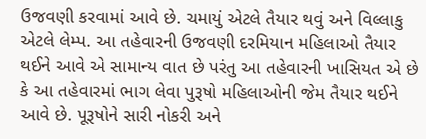ઉજવણી કરવામાં આવે છે. ચમાયું એટલે તૈયાર થવું અને વિલ્લાકુ એટલે લેમ્પ. આ તહેવારની ઉજવણી દરમિયાન મહિલાઓ તૈયાર થઈને આવે એ સામાન્ય વાત છે પરંતુ આ તહેવારની ખાસિયત એ છે કે આ તહેવારમાં ભાગ લેવા પુરૂષો મહિલાઓની જેમ તૈયાર થઈને આવે છે. પૂરૂષોને સારી નોકરી અને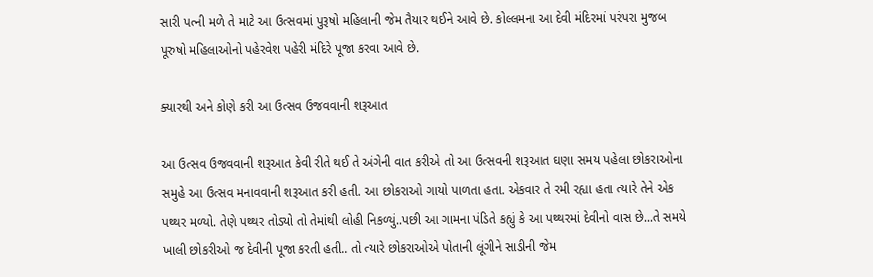સારી પત્ની મળે તે માટે આ ઉત્સવમાં પુરૂષો મહિલાની જેમ તૈયાર થઈને આવે છે. કોલ્લમના આ દેવી મંદિરમાં પરંપરા મુજબ પૂરુષો મહિલાઓનો પહેરવેશ પહેરી મંદિરે પૂજા કરવા આવે છે.

ક્યારથી અને કોણે કરી આ ઉત્સવ ઉજવવાની શરૂઆત

આ ઉત્સવ ઉજવવાની શરૂઆત કેવી રીતે થઈ તે અંગેની વાત કરીએ તો આ ઉત્સવની શરૂઆત ઘણા સમય પહેલા છોકરાઓના સમુહે આ ઉત્સવ મનાવવાની શરૂઆત કરી હતી. આ છોકરાઓ ગાયો પાળતા હતા. એકવાર તે રમી રહ્યા હતા ત્યારે તેને એક પથ્થર મળ્યો. તેણે પથ્થર તોડ્યો તો તેમાંથી લોહી નિકળ્યું..પછી આ ગામના પંડિતે કહ્યું કે આ પથ્થરમાં દેવીનો વાસ છે...તે સમયે ખાલી છોકરીઓ જ દેવીની પૂજા કરતી હતી.. તો ત્યારે છોકરાઓએ પોતાની લૂંગીને સાડીની જેમ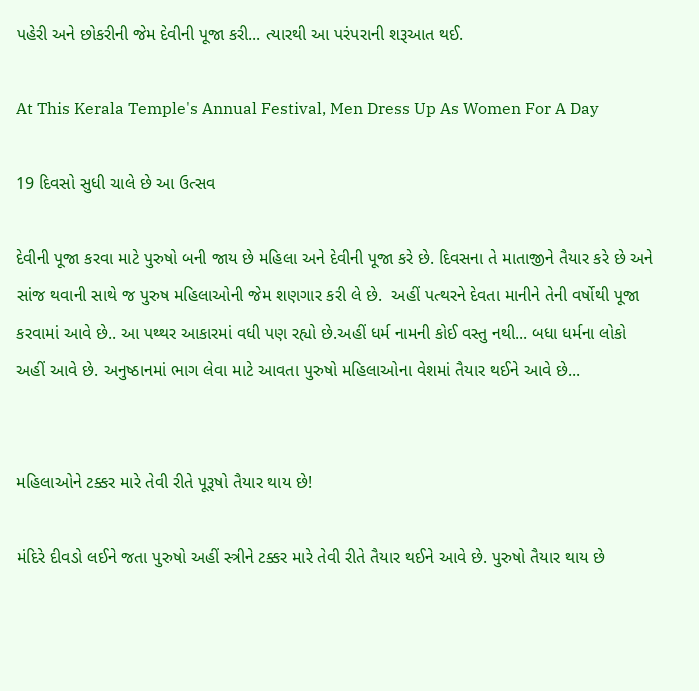પહેરી અને છોકરીની જેમ દેવીની પૂજા કરી... ત્યારથી આ પરંપરાની શરૂઆત થઈ.

At This Kerala Temple's Annual Festival, Men Dress Up As Women For A Day

19 દિવસો સુધી ચાલે છે આ ઉત્સવ

દેવીની પૂજા કરવા માટે પુરુષો બની જાય છે મહિલા અને દેવીની પૂજા કરે છે. દિવસના તે માતાજીને તૈયાર કરે છે અને સાંજ થવાની સાથે જ પુરુષ મહિલાઓની જેમ શણગાર કરી લે છે.  અહીં પત્થરને દેવતા માનીને તેની વર્ષોથી પૂજા કરવામાં આવે છે.. આ પથ્થર આકારમાં વધી પણ રહ્યો છે.અહીં ધર્મ નામની કોઈ વસ્તુ નથી... બધા ધર્મના લોકો અહીં આવે છે. અનુષ્ઠાનમાં ભાગ લેવા માટે આવતા પુરુષો મહિલાઓના વેશમાં તૈયાર થઈને આવે છે...


મહિલાઓને ટક્કર મારે તેવી રીતે પૂરૂષો તૈયાર થાય છે!

મંદિરે દીવડો લઈને જતા પુરુષો અહીં સ્ત્રીને ટક્કર મારે તેવી રીતે તૈયાર થઈને આવે છે. પુરુષો તૈયાર થાય છે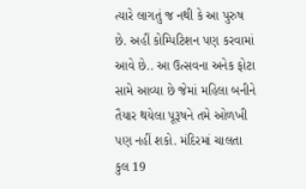ત્યારે લાગતું જ નથી કે આ પુરુષ છે. અહીં કોમ્પિટિશન પણ કરવામાં આવે છે.. આ ઉત્સવના અનેક ફોટા સામે આવ્યા છે જેમાં મહિલા બનીને તૈયાર થયેલા પૂરૂષને તમે ઓળખી પણ નહીં શકો. મંદિરમાં ચાલતા કુલ 19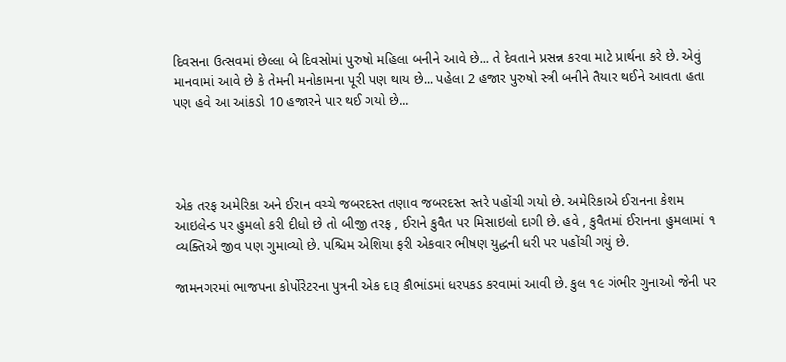દિવસના ઉત્સવમાં છેલ્લા બે દિવસોમાં પુરુષો મહિલા બનીને આવે છે... તે દેવતાને પ્રસન્ન કરવા માટે પ્રાર્થના કરે છે. એવું માનવામાં આવે છે કે તેમની મનોકામના પૂરી પણ થાય છે... પહેલા 2 હજાર પુરુષો સ્ત્રી બનીને તૈયાર થઈને આવતા હતા પણ હવે આ આંકડો 10 હજારને પાર થઈ ગયો છે...




એક તરફ અમેરિકા અને ઈરાન વચ્ચે જબરદસ્ત તણાવ જબરદસ્ત સ્તરે પહોંચી ગયો છે. અમેરિકાએ ઈરાનના કેશમ આઇલેન્ડ પર હુમલો કરી દીધો છે તો બીજી તરફ , ઈરાને કુવૈત પર મિસાઇલો દાગી છે. હવે , કુવૈતમાં ઈરાનના હુમલામાં ૧ વ્યક્તિએ જીવ પણ ગુમાવ્યો છે. પશ્ચિમ એશિયા ફરી એકવાર ભીષણ યુદ્ધની ધરી પર પહોંચી ગયું છે.

જામનગરમાં ભાજપના કોર્પોરેટરના પુત્રની એક દારૂ કૌભાંડમાં ધરપકડ કરવામાં આવી છે. કુલ ૧૯ ગંભીર ગુનાઓ જેની પર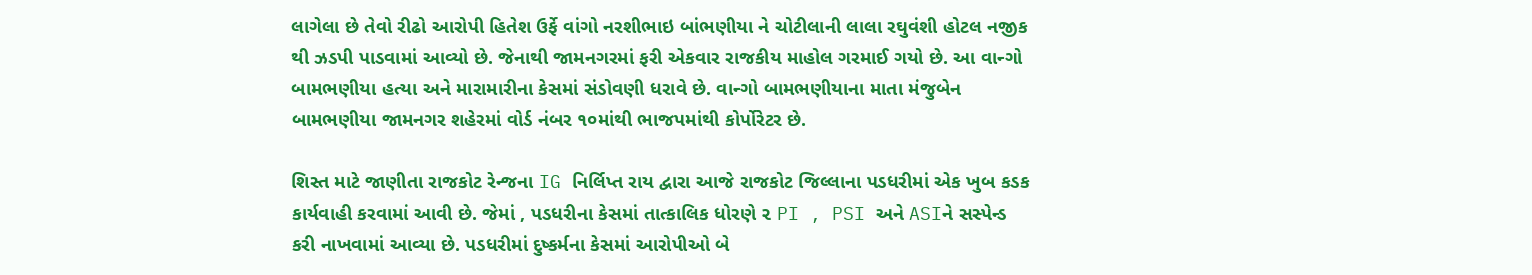લાગેલા છે તેવો રીઢો આરોપી હિતેશ ઉર્ફે વાંગો નરશીભાઇ બાંભણીયા ને ચોટીલાની લાલા રઘુવંશી હોટલ નજીક થી ઝડપી પાડવામાં આવ્યો છે. જેનાથી જામનગરમાં ફરી એકવાર રાજકીય માહોલ ગરમાઈ ગયો છે. આ વાન્ગો બામભણીયા હત્યા અને મારામારીના કેસમાં સંડોવણી ધરાવે છે. વાન્ગો બામભણીયાના માતા મંજુબેન બામભણીયા જામનગર શહેરમાં વોર્ડ નંબર ૧૦માંથી ભાજપમાંથી કોર્પોરેટર છે.

શિસ્ત માટે જાણીતા રાજકોટ રેન્જના IG નિર્લિપ્ત રાય દ્વારા આજે રાજકોટ જિલ્લાના પડધરીમાં એક ખુબ કડક કાર્યવાહી કરવામાં આવી છે. જેમાં , પડધરીના કેસમાં તાત્કાલિક ધોરણે ૨ PI , PSI અને ASIને સસ્પેન્ડ કરી નાખવામાં આવ્યા છે. પડધરીમાં દુષ્કર્મના કેસમાં આરોપીઓ બે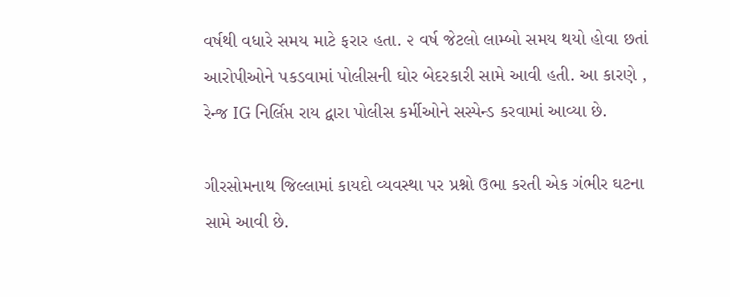વર્ષથી વધારે સમય માટે ફરાર હતા. ૨ વર્ષ જેટલો લામ્બો સમય થયો હોવા છતાં આરોપીઓને પકડવામાં પોલીસની ઘોર બેદરકારી સામે આવી હતી. આ કારણે , રેન્જ IG નિર્લિપ્ત રાય દ્વારા પોલીસ કર્મીઓને સસ્પેન્ડ કરવામાં આવ્યા છે.

ગીરસોમનાથ જિલ્લામાં કાયદો વ્યવસ્થા પર પ્રશ્નો ઉભા કરતી એક ગંભીર ઘટના સામે આવી છે.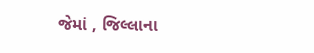જેમાં , જિલ્લાના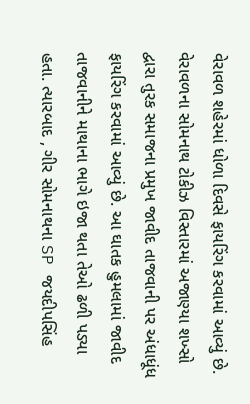વેરાવળ શહેરમાં ધોળા દિવસે ફાયરિંગ કરવામાં આવ્યું છે. વેરાવળના સોમનાથ ટોકીઝ વિસ્તારમાં અજાણ્યા શખ્સો દ્વારા તુરક સમાજના પ્રમુખ જાવીદ તાજવાની પર અંધાધૂંધ ફાયરિંગ કરવામાં આવ્યું છે. આ ઘાતક હુમલામાં જાવીદ તાજવાનીને માથાના ભાગે ઇજા થતા તેઓ ઢળી પડ્યા હતા. ત્યારબાદ , ગીર સોમનાથના SP જયદીપસિંહ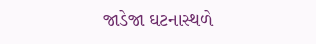જાડેજા ઘટનાસ્થળે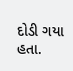દોડી ગયા હતા.